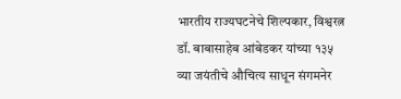भारतीय राज्यघटनेचे शिल्पकार, विश्वरत्न डॉ. बाबासाहेब आंबेडकर यांच्या १३५ व्या जयंतीचे औचित्य साधून संगमनेर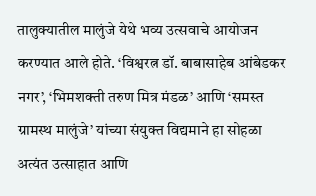तालुक्यातील मालुंजे येथे भव्य उत्सवाचे आयोजन करण्यात आले होते. ‘विश्वरत्न डॉ. बाबासाहेब आंबेडकर नगर’, ‘भिमशक्ती तरुण मित्र मंडळ’ आणि ‘समस्त ग्रामस्थ मालुंजे’ यांच्या संयुक्त विद्यमाने हा सोहळा अत्यंत उत्साहात आणि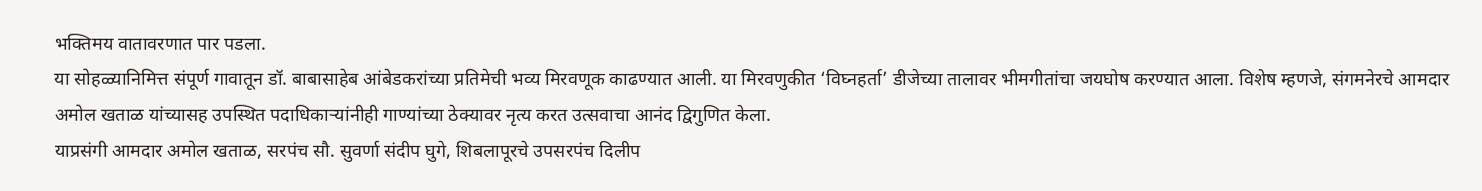भक्तिमय वातावरणात पार पडला.
या सोहळ्यानिमित्त संपूर्ण गावातून डॉ. बाबासाहेब आंबेडकरांच्या प्रतिमेची भव्य मिरवणूक काढण्यात आली. या मिरवणुकीत ‘विघ्नहर्ता’ डीजेच्या तालावर भीमगीतांचा जयघोष करण्यात आला. विशेष म्हणजे, संगमनेरचे आमदार अमोल खताळ यांच्यासह उपस्थित पदाधिकाऱ्यांनीही गाण्यांच्या ठेक्यावर नृत्य करत उत्सवाचा आनंद द्विगुणित केला.
याप्रसंगी आमदार अमोल खताळ, सरपंच सौ. सुवर्णा संदीप घुगे, शिबलापूरचे उपसरपंच दिलीप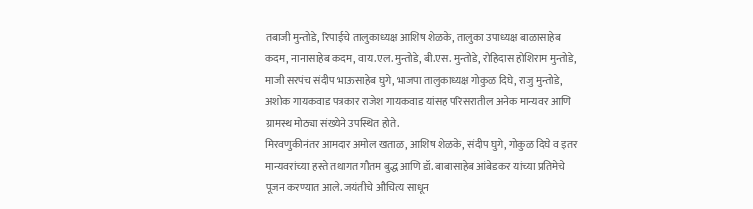तबाजी मुन्तोडे, रिपाईचे तालुकाध्यक्ष आशिष शेळके, तालुका उपाध्यक्ष बाळासाहेब कदम, नानासाहेब कदम, वाय.एल. मुन्तोडे, बी.एस. मुन्तोडे, रोहिदास होशिराम मुन्तोडे, माजी सरपंच संदीप भाऊसाहेब घुगे, भाजपा तालुकाध्यक्ष गोकुळ दिघे, राजु मुन्तोडे, अशोक गायकवाड पत्रकार राजेश गायकवाड यांसह परिसरातील अनेक मान्यवर आणि ग्रामस्थ मोठ्या संख्येने उपस्थित होते.
मिरवणुकीनंतर आमदार अमोल खताळ, आशिष शेळके, संदीप घुगे, गोकुळ दिघे व इतर मान्यवरांच्या हस्ते तथागत गौतम बुद्ध आणि डॉ. बाबासाहेब आंबेडकर यांच्या प्रतिमेचे पूजन करण्यात आले. जयंतीचे औचित्य साधून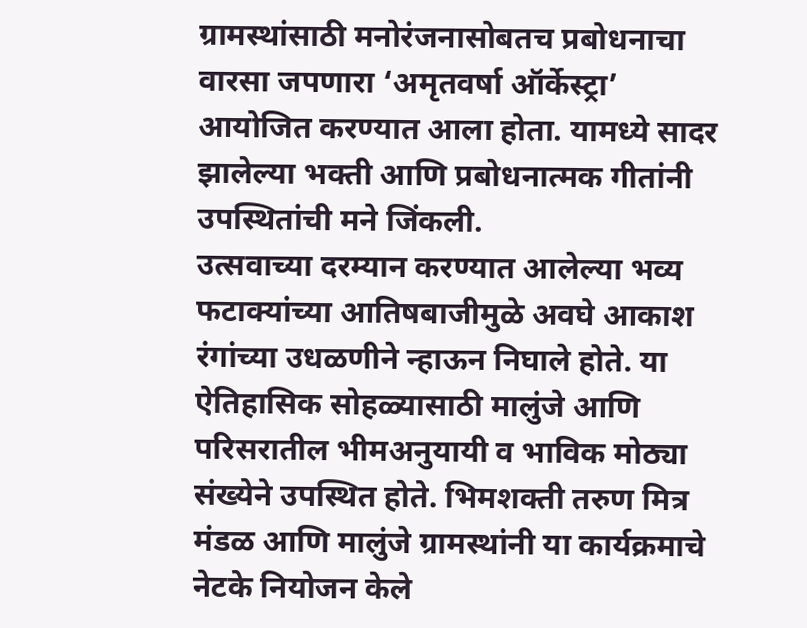ग्रामस्थांसाठी मनोरंजनासोबतच प्रबोधनाचा वारसा जपणारा ‘अमृतवर्षा ऑर्केस्ट्रा’ आयोजित करण्यात आला होता. यामध्ये सादर झालेल्या भक्ती आणि प्रबोधनात्मक गीतांनी उपस्थितांची मने जिंकली.
उत्सवाच्या दरम्यान करण्यात आलेल्या भव्य फटाक्यांच्या आतिषबाजीमुळे अवघे आकाश रंगांच्या उधळणीने न्हाऊन निघाले होते. या ऐतिहासिक सोहळ्यासाठी मालुंजे आणि परिसरातील भीमअनुयायी व भाविक मोठ्या संख्येने उपस्थित होते. भिमशक्ती तरुण मित्र मंडळ आणि मालुंजे ग्रामस्थांनी या कार्यक्रमाचे नेटके नियोजन केले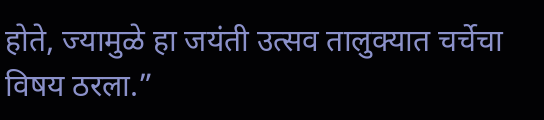होते, ज्यामुळे हा जयंती उत्सव तालुक्यात चर्चेचा विषय ठरला.”